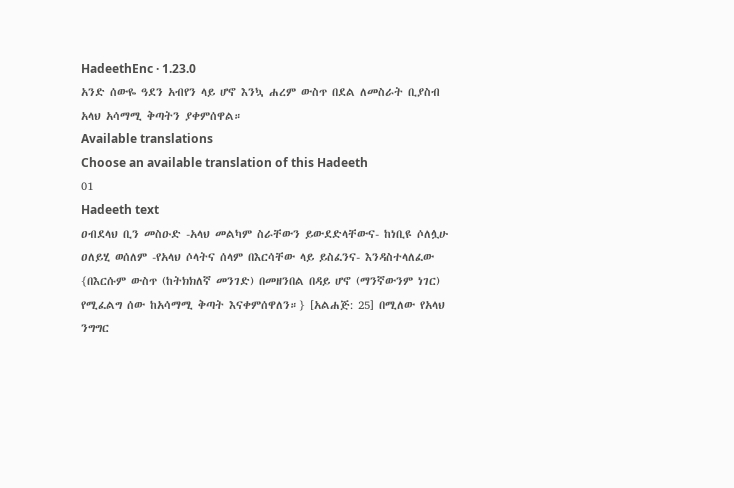HadeethEnc · 1.23.0
አንድ ሰውዬ ዓደን አብየን ላይ ሆኖ እንኳ ሐረም ውስጥ በደል ለመስራት ቢያስብ አላህ አሳማሚ ቅጣትን ያቀምሰዋል።
Available translations
Choose an available translation of this Hadeeth
01
Hadeeth text
ዐብደላህ ቢን መስዑድ -አላህ መልካም ስራቸውን ይውደድላቸውና- ከነቢዩ ሶለሏሁ ዐለይሂ ወሰለም -የአላህ ሶላትና ሰላም በእርሳቸው ላይ ይስፈንና- እንዳስተላለፈው {በእርሱም ውስጥ (ከትክክለኛ መንገድ) በመዘንበል በዳይ ሆኖ (ማንኛውንም ነገር) የሚፈልግ ሰው ከአሳማሚ ቅጣት እናቀምሰዋለን።} [አልሐጅ: 25] በሚለው የአላህ ንግግር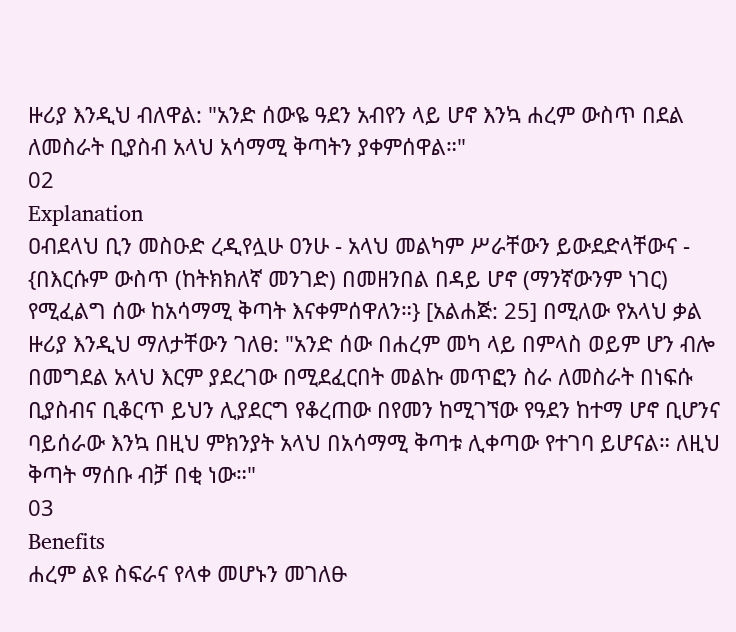ዙሪያ እንዲህ ብለዋል: "አንድ ሰውዬ ዓደን አብየን ላይ ሆኖ እንኳ ሐረም ውስጥ በደል ለመስራት ቢያስብ አላህ አሳማሚ ቅጣትን ያቀምሰዋል።"
02
Explanation
ዐብደላህ ቢን መስዑድ ረዲየሏሁ ዐንሁ - አላህ መልካም ሥራቸውን ይውደድላቸውና - {በእርሱም ውስጥ (ከትክክለኛ መንገድ) በመዘንበል በዳይ ሆኖ (ማንኛውንም ነገር) የሚፈልግ ሰው ከአሳማሚ ቅጣት እናቀምሰዋለን።} [አልሐጅ: 25] በሚለው የአላህ ቃል ዙሪያ እንዲህ ማለታቸውን ገለፀ: "አንድ ሰው በሐረም መካ ላይ በምላስ ወይም ሆን ብሎ በመግደል አላህ እርም ያደረገው በሚደፈርበት መልኩ መጥፎን ስራ ለመስራት በነፍሱ ቢያስብና ቢቆርጥ ይህን ሊያደርግ የቆረጠው በየመን ከሚገኘው የዓደን ከተማ ሆኖ ቢሆንና ባይሰራው እንኳ በዚህ ምክንያት አላህ በአሳማሚ ቅጣቱ ሊቀጣው የተገባ ይሆናል። ለዚህ ቅጣት ማሰቡ ብቻ በቂ ነው።"
03
Benefits
ሐረም ልዩ ስፍራና የላቀ መሆኑን መገለፁ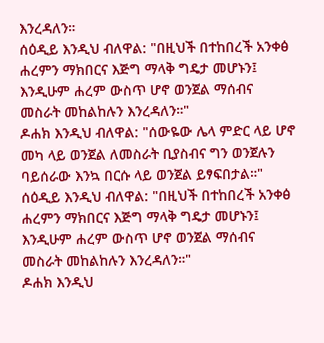እንረዳለን።
ሰዕዲይ እንዲህ ብለዋል: "በዚህች በተከበረች አንቀፅ ሐረምን ማክበርና እጅግ ማላቅ ግዴታ መሆኑን፤ እንዲሁም ሐረም ውስጥ ሆኖ ወንጀል ማሰብና መስራት መከልከሉን እንረዳለን።"
ዶሐክ እንዲህ ብለዋል: "ሰውዬው ሌላ ምድር ላይ ሆኖ መካ ላይ ወንጀል ለመስራት ቢያስብና ግን ወንጀሉን ባይሰራው እንኳ በርሱ ላይ ወንጀል ይፃፍበታል።"
ሰዕዲይ እንዲህ ብለዋል: "በዚህች በተከበረች አንቀፅ ሐረምን ማክበርና እጅግ ማላቅ ግዴታ መሆኑን፤ እንዲሁም ሐረም ውስጥ ሆኖ ወንጀል ማሰብና መስራት መከልከሉን እንረዳለን።"
ዶሐክ እንዲህ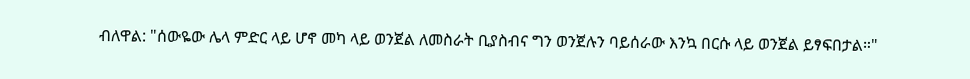ብለዋል: "ሰውዬው ሌላ ምድር ላይ ሆኖ መካ ላይ ወንጀል ለመስራት ቢያስብና ግን ወንጀሉን ባይሰራው እንኳ በርሱ ላይ ወንጀል ይፃፍበታል።"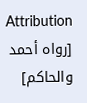Attribution
[رواه أحمد والحاكم]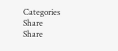Categories
Share
Share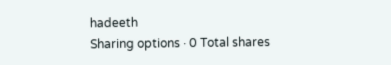hadeeth
Sharing options · 0 Total shares